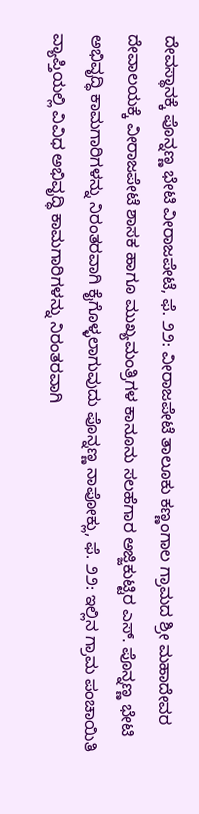ದೇವಸ್ಥಾನಕ್ಕೆ ಪೊನ್ನಣ್ಣ ಭೇಟಿ ವೀರಾಜಪೇಟೆ, ಫೆ. ೨೨: ವೀರಾಜಪೇಟೆ ತಾಲೂಕು ಕಣ್ಣಂಗಾಲ ಗ್ರಾಮದ ಶ್ರೀ ಮಹಾದೇವರ ದೇವಾಲಯಕ್ಕೆ ವೀರಾಜಪೇಟೆ ಶಾಸಕ ಹಾಗೂ ಮುಖ್ಯಮಂತ್ರಿಗಳ ಕಾನೂನು ಸಲಹೆಗಾರ ಅಜ್ಜಿಕುಟ್ಟಿರ ಎಸ್. ಪೊನ್ನಣ್ಣ ಭೇಟಿ
ಅಭಿವೃದ್ಧಿ ಕಾಮಗಾರಿಗಳನ್ನು ನಿರಂತರವಾಗಿ ಕೈಗೊಳ್ಳಲಾಗುವುದು ಪೊನ್ನಣ್ಣ ನಾಪೋಕ್ಲು, ಫೆ. ೨೨: ಇಲ್ಲಿನ ಗ್ರಾಮ ಪಂಚಾಯಿತಿ ವ್ಯಾಪ್ತಿಯಲ್ಲಿ ವಿವಿಧ ಅಭಿವೃದ್ಧಿ ಕಾಮಗಾರಿಗಳನ್ನು ನಿರಂತರವಾಗಿ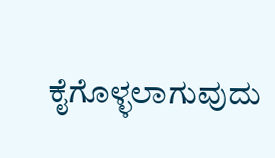ಕೈಗೊಳ್ಳಲಾಗುವುದು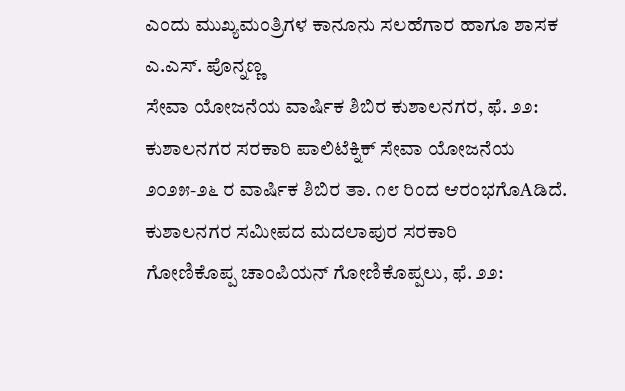ಎಂದು ಮುಖ್ಯಮಂತ್ರಿಗಳ ಕಾನೂನು ಸಲಹೆಗಾರ ಹಾಗೂ ಶಾಸಕ ಎ.ಎಸ್. ಪೊನ್ನಣ್ಣ
ಸೇವಾ ಯೋಜನೆಯ ವಾರ್ಷಿಕ ಶಿಬಿರ ಕುಶಾಲನಗರ, ಫೆ. ೨೨: ಕುಶಾಲನಗರ ಸರಕಾರಿ ಪಾಲಿಟೆಕ್ನಿಕ್ ಸೇವಾ ಯೋಜನೆಯ ೨೦೨೫-೨೬ ರ ವಾರ್ಷಿಕ ಶಿಬಿರ ತಾ. ೧೮ ರಿಂದ ಆರಂಭಗೊAಡಿದೆ. ಕುಶಾಲನಗರ ಸಮೀಪದ ಮದಲಾಪುರ ಸರಕಾರಿ
ಗೋಣಿಕೊಪ್ಪ ಚಾಂಪಿಯನ್ ಗೋಣಿಕೊಪ್ಪಲು, ಫೆ. ೨೨: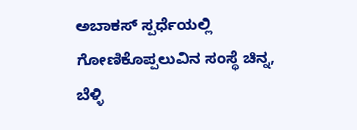ಅಬಾಕಸ್ ಸ್ಪರ್ಧೆಯಲ್ಲಿ ಗೋಣಿಕೊಪ್ಪಲುವಿನ ಸಂಸ್ಥೆ ಚಿನ್ನ, ಬೆಳ್ಳಿ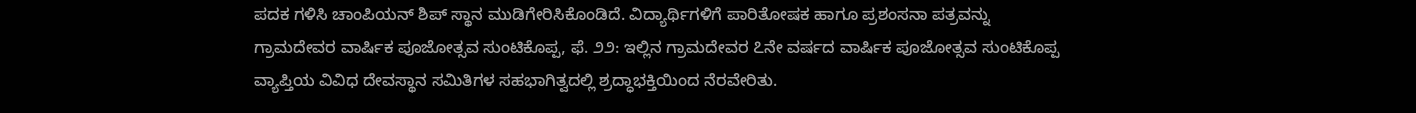ಪದಕ ಗಳಿಸಿ ಚಾಂಪಿಯನ್ ಶಿಪ್ ಸ್ಥಾನ ಮುಡಿಗೇರಿಸಿಕೊಂಡಿದೆ. ವಿದ್ಯಾರ್ಥಿಗಳಿಗೆ ಪಾರಿತೋಷಕ ಹಾಗೂ ಪ್ರಶಂಸನಾ ಪತ್ರವನ್ನು
ಗ್ರಾಮದೇವರ ವಾರ್ಷಿಕ ಪೂಜೋತ್ಸವ ಸುಂಟಿಕೊಪ್ಪ, ಫೆ. ೨೨: ಇಲ್ಲಿನ ಗ್ರಾಮದೇವರ ೭ನೇ ವರ್ಷದ ವಾರ್ಷಿಕ ಪೂಜೋತ್ಸವ ಸುಂಟಿಕೊಪ್ಪ ವ್ಯಾಪ್ತಿಯ ವಿವಿಧ ದೇವಸ್ಥಾನ ಸಮಿತಿಗಳ ಸಹಭಾಗಿತ್ವದಲ್ಲಿ ಶ್ರದ್ಧಾಭಕ್ತಿಯಿಂದ ನೆರವೇರಿತು.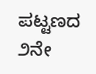ಪಟ್ಟಣದ ೨ನೇ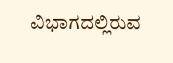ವಿಭಾಗದಲ್ಲಿರುವ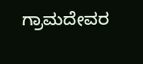ಗ್ರಾಮದೇವರ